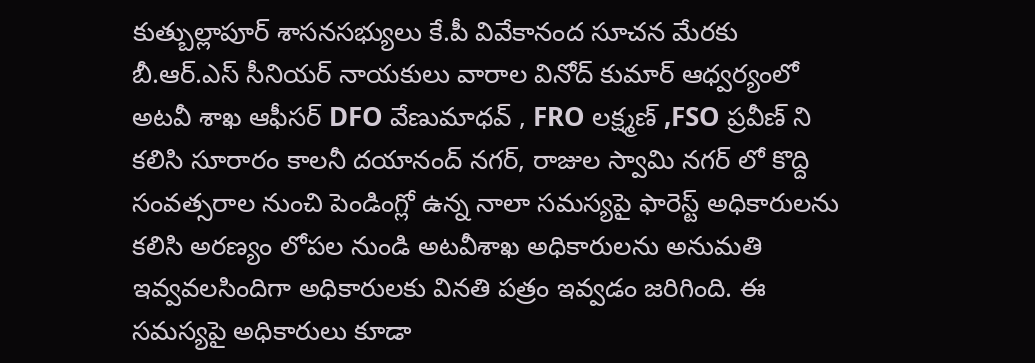కుత్బుల్లాపూర్ శాసనసభ్యులు కే.పీ వివేకానంద సూచన మేరకు బీ.ఆర్.ఎస్ సీనియర్ నాయకులు వారాల వినోద్ కుమార్ ఆధ్వర్యంలో అటవీ శాఖ ఆఫీసర్ DFO వేణుమాధవ్ , FRO లక్ష్మణ్ ,FSO ప్రవీణ్ ని కలిసి సూరారం కాలనీ దయానంద్ నగర్, రాజుల స్వామి నగర్ లో కొద్ది సంవత్సరాల నుంచి పెండింగ్లో ఉన్న నాలా సమస్యపై ఫారెస్ట్ అధికారులను కలిసి అరణ్యం లోపల నుండి అటవీశాఖ అధికారులను అనుమతి ఇవ్వవలసిందిగా అధికారులకు వినతి పత్రం ఇవ్వడం జరిగింది. ఈ సమస్యపై అధికారులు కూడా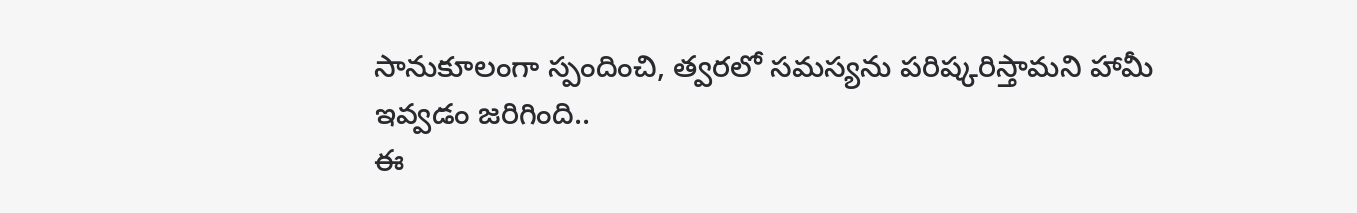సానుకూలంగా స్పందించి, త్వరలో సమస్యను పరిష్కరిస్తామని హామీ ఇవ్వడం జరిగింది..
ఈ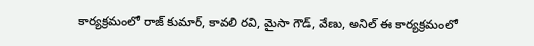కార్యక్రమంలో రాజ్ కుమార్, కావలి రవి, మైసా గౌడ్, వేణు, అనిల్ ఈ కార్యక్రమంలో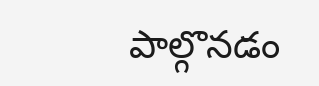పాల్గొనడం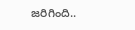జరిగింది..